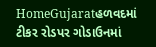HomeGujaratહળવદમાં ટીકર રોડપર ગોડાઉનમાં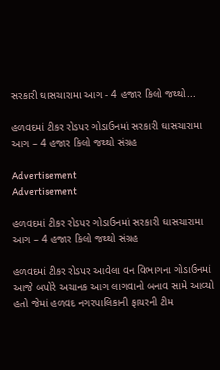સરકારી ઘાસચારામા આગ - 4 હજાર કિલો જથ્થો...

હળવદમાં ટીકર રોડપર ગોડાઉનમાં સરકારી ઘાસચારામા આગ – 4 હજાર કિલો જથ્થો સંગ્રહ

Advertisement
Advertisement

હળવદમાં ટીકર રોડપર ગોડાઉનમાં સરકારી ઘાસચારામા આગ – 4 હજાર કિલો જથ્થો સંગ્રહ

હળવદમાં ટીકર રોડપર આવેલા વન વિભાગના ગોડાઉનમાં આજે બપોરે અચાનક આગ લાગવાનો બનાવ સામે આવ્યો હતો જેમાં હળવદ નગરપાલિકાની ફાયરની ટીમ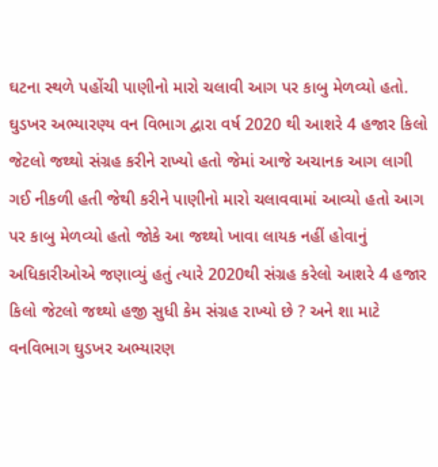ઘટના સ્થળે પહોંચી પાણીનો મારો ચલાવી આગ પર કાબુ મેળવ્યો હતો. ઘુડખર અભ્યારણ્ય વન વિભાગ દ્વારા વર્ષ 2020 થી આશરે 4 હજાર કિલો જેટલો જથ્થો સંગ્રહ કરીને રાખ્યો હતો જેમાં આજે અચાનક આગ લાગી ગઈ નીકળી હતી જેથી કરીને પાણીનો મારો ચલાવવામાં આવ્યો હતો આગ પર કાબુ મેળવ્યો હતો જોકે આ જથ્થો ખાવા લાયક નહીં હોવાનું અધિકારીઓએ જણાવ્યું હતું ત્યારે 2020થી સંગ્રહ કરેલો આશરે 4 હજાર કિલો જેટલો જથ્થો હજી સુધી કેમ સંગ્રહ રાખ્યો છે ? અને શા માટે વનવિભાગ ઘુડખર અભ્યારણ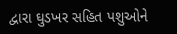દ્વારા ઘુડખર સહિત પશુઓને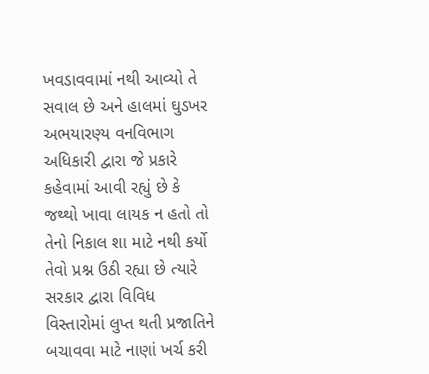ખવડાવવામાં નથી આવ્યો તે સવાલ છે અને હાલમાં ઘુડખર અભયારણ્ય વનવિભાગ અધિકારી દ્વારા જે પ્રકારે કહેવામાં આવી રહ્યું છે કે જથ્થો ખાવા લાયક ન હતો તો તેનો નિકાલ શા માટે નથી કર્યો તેવો પ્રશ્ન ઉઠી રહ્યા છે ત્યારે સરકાર દ્વારા વિવિધ વિસ્તારોમાં લુપ્ત થતી પ્રજાતિને બચાવવા માટે નાણાં ખર્ચ કરી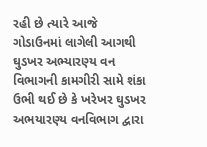રહી છે ત્યારે આજે ગોડાઉનમાં લાગેલી આગથી ઘુડખર અભ્યારણ્ય વન વિભાગની કામગીરી સામે શંકા ઉભી થઈ છે કે ખરેખર ઘુડખર અભયારણ્ય વનવિભાગ દ્વારા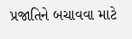પ્રજાતિને બચાવવા માટે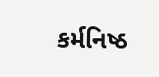કર્મનિષ્ઠ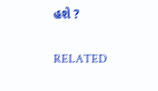હશે ?

RELATED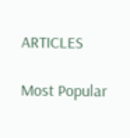ARTICLES

Most Popular